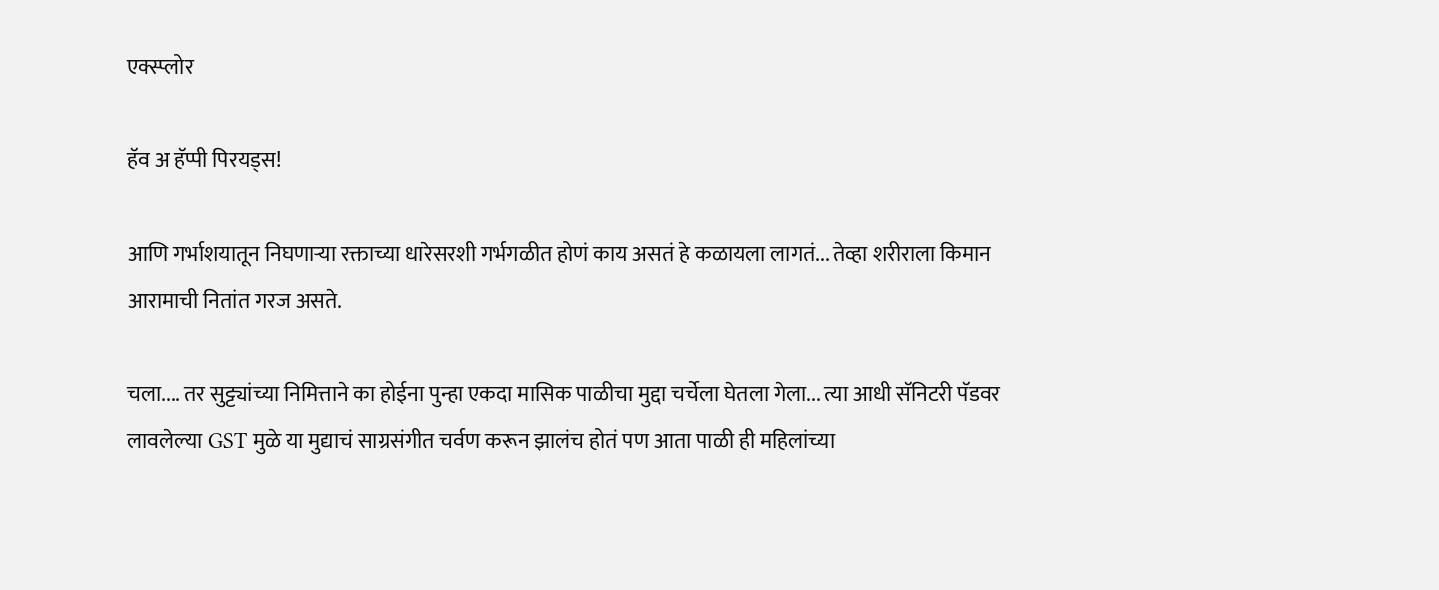एक्स्प्लोर

हॅव अ हॅप्पी पिरयड्स!

आणि गर्भाशयातून निघणाऱ्या रक्ताच्या धारेसरशी गर्भगळीत होणं काय असतं हे कळायला लागतं... तेव्हा शरीराला किमान आरामाची नितांत गरज असते.

चला.... तर सुट्ट्यांच्या निमित्ताने का होईना पुन्हा एकदा मासिक पाळीचा मुद्दा चर्चेला घेतला गेला... त्या आधी सॅनिटरी पॅडवर लावलेल्या GST मुळे या मुद्याचं साग्रसंगीत चर्वण करून झालंच होतं पण आता पाळी ही महिलांच्या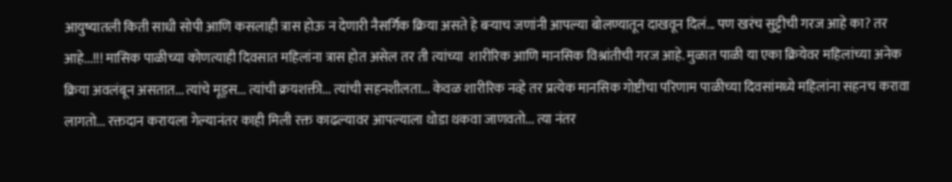आयुष्यातली किती साधी सोपी आणि कसलाही त्रास होऊ न देणारी नैसर्गिक क्रिया असते हे बऱ्याच जणांनी आपल्या बोलण्यातून दाखवून दिलं... पण खरंच सुट्टीची गरज आहे का? तर आहे...!!! मासिक पाळीच्या कोणत्याही दिवसात महिलांना त्रास होत असेल तर ती त्यांच्या  शारीरिक आणि मानसिक विश्रांतीची गरज आहे. मुळात पाळी या एका क्रियेवर महिलांच्या अनेक क्रिया अवलंबून असतात... त्यांचे मूड्स... त्यांची क्रयशक्ती... त्यांची सहनशीलता... केवळ शारीरिक नव्हे तर प्रत्येक मानसिक गोष्टीचा परिणाम पाळीच्या दिवसांमध्ये महिलांना सहनच करावा लागतो... रक्तदान करायला गेल्यानंतर काही मिली रक्त काढल्यावर आपल्याला थोडा थकवा जाणवतो... त्या नंतर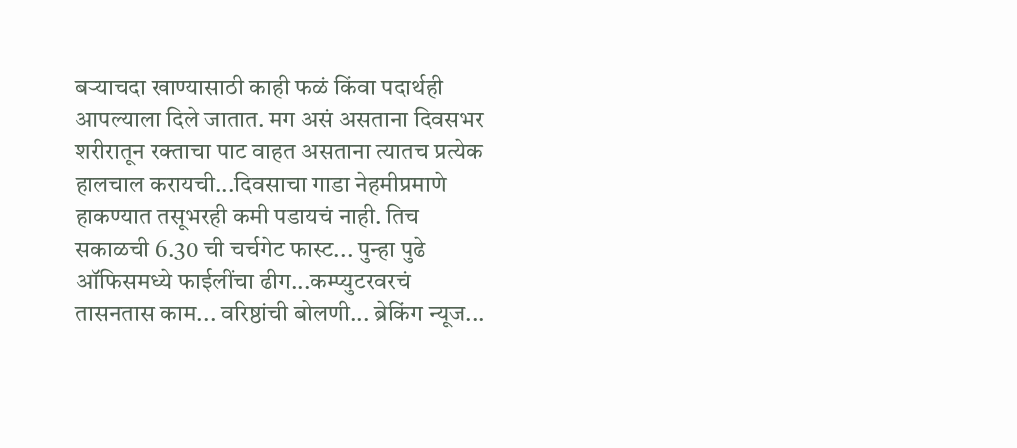बऱ्याचदा खाण्यासाठी काही फळं किंवा पदार्थही आपल्याला दिले जातात. मग असं असताना दिवसभर शरीरातून रक्ताचा पाट वाहत असताना त्यातच प्रत्येक हालचाल करायची...दिवसाचा गाडा नेहमीप्रमाणे हाकण्यात तसूभरही कमी पडायचं नाही. तिच सकाळची 6.30 ची चर्चगेट फास्ट... पुन्हा पुढे ऑफिसमध्ये फाईलींचा ढीग...कम्प्युटरवरचं तासनतास काम... वरिष्ठांची बोलणी... ब्रेकिंग न्यूज...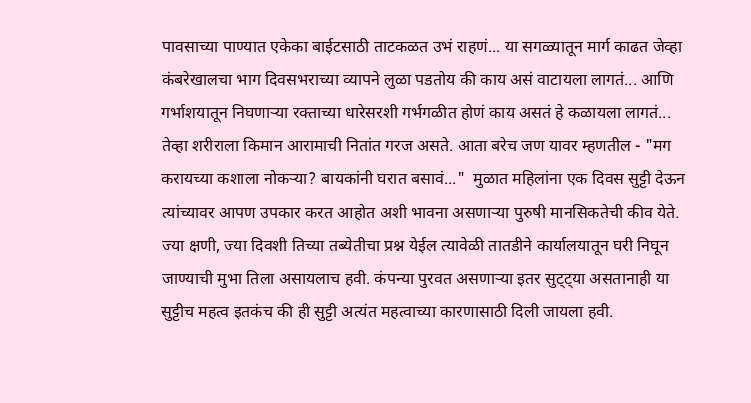पावसाच्या पाण्यात एकेका बाईटसाठी ताटकळत उभं राहणं... या सगळ्यातून मार्ग काढत जेव्हा कंबरेखालचा भाग दिवसभराच्या व्यापने लुळा पडतोय की काय असं वाटायला लागतं... आणि गर्भाशयातून निघणाऱ्या रक्ताच्या धारेसरशी गर्भगळीत होणं काय असतं हे कळायला लागतं... तेव्हा शरीराला किमान आरामाची नितांत गरज असते. आता बरेच जण यावर म्हणतील - "मग करायच्या कशाला नोकऱ्या? बायकांनी घरात बसावं..."  मुळात महिलांना एक दिवस सुट्टी देऊन त्यांच्यावर आपण उपकार करत आहोत अशी भावना असणाऱ्या पुरुषी मानसिकतेची कीव येते. ज्या क्षणी, ज्या दिवशी तिच्या तब्येतीचा प्रश्न येईल त्यावेळी तातडीने कार्यालयातून घरी निघून जाण्याची मुभा तिला असायलाच हवी. कंपन्या पुरवत असणाऱ्या इतर सुट्ट्या असतानाही या सुट्टीच महत्व इतकंच की ही सुट्टी अत्यंत महत्वाच्या कारणासाठी दिली जायला हवी.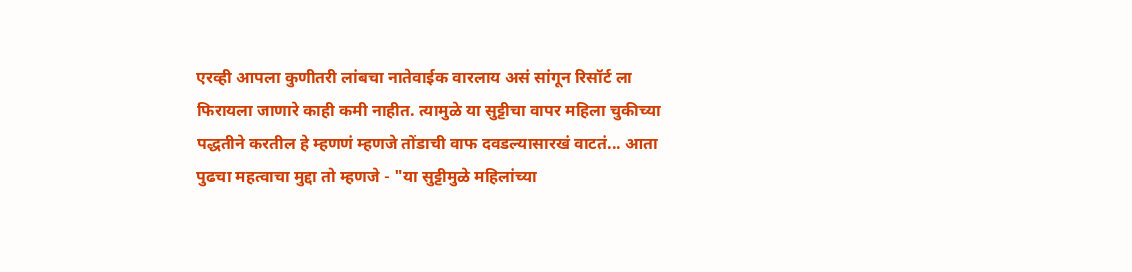एरव्ही आपला कुणीतरी लांबचा नातेवाईक वारलाय असं सांगून रिसॉर्ट ला फिरायला जाणारे काही कमी नाहीत. त्यामुळे या सुट्टीचा वापर महिला चुकीच्या पद्धतीने करतील हे म्हणणं म्हणजे तोंडाची वाफ दवडल्यासारखं वाटतं... आता पुढचा महत्वाचा मुद्दा तो म्हणजे - "या सुट्टीमुळे महिलांच्या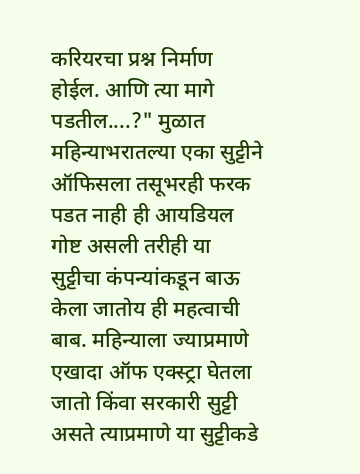करियरचा प्रश्न निर्माण होईल. आणि त्या मागे पडतील....?" मुळात महिन्याभरातल्या एका सुट्टीने ऑफिसला तसूभरही फरक पडत नाही ही आयडियल गोष्ट असली तरीही या सुट्टीचा कंपन्यांकडून बाऊ केला जातोय ही महत्वाची बाब. महिन्याला ज्याप्रमाणे एखादा ऑफ एक्स्ट्रा घेतला जातो किंवा सरकारी सुट्टी असते त्याप्रमाणे या सुट्टीकडे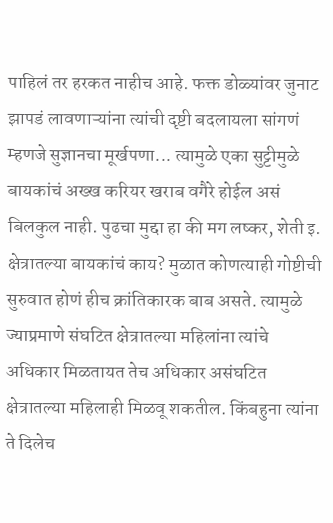पाहिलं तर हरकत नाहीच आहे. फक्त डोळ्यांवर जुनाट झापडं लावणाऱ्यांना त्यांची दृष्टी बदलायला सांगणं म्हणजे सुज्ञानचा मूर्खपणा... त्यामुळे एका सुट्टीमुळे बायकांचं अख्ख करियर खराब वगैरे होईल असं बिलकुल नाही. पुढचा मुद्दा हा की मग लष्कर, शेती इ. क्षेत्रातल्या बायकांचं काय? मुळात कोणत्याही गोष्टीची सुरुवात होणं हीच क्रांतिकारक बाब असते. त्यामुळे ज्याप्रमाणे संघटित क्षेत्रातल्या महिलांना त्यांचे अधिकार मिळतायत तेच अधिकार असंघटित क्षेत्रातल्या महिलाही मिळवू शकतील. किंबहुना त्यांना ते दिलेच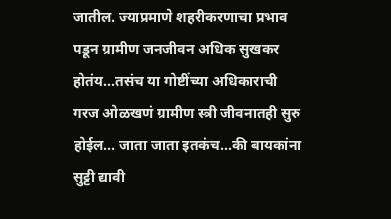जातील. ज्याप्रमाणे शहरीकरणाचा प्रभाव पडून ग्रामीण जनजीवन अधिक सुखकर होतंय...तसंच या गोष्टींच्या अधिकाराची गरज ओळखणं ग्रामीण स्त्री जीवनातही सुरु होईल... जाता जाता इतकंच...की बायकांना सुट्टी द्यावी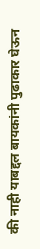की नाही याबद्दल बायकांनी पुढाकार घेऊन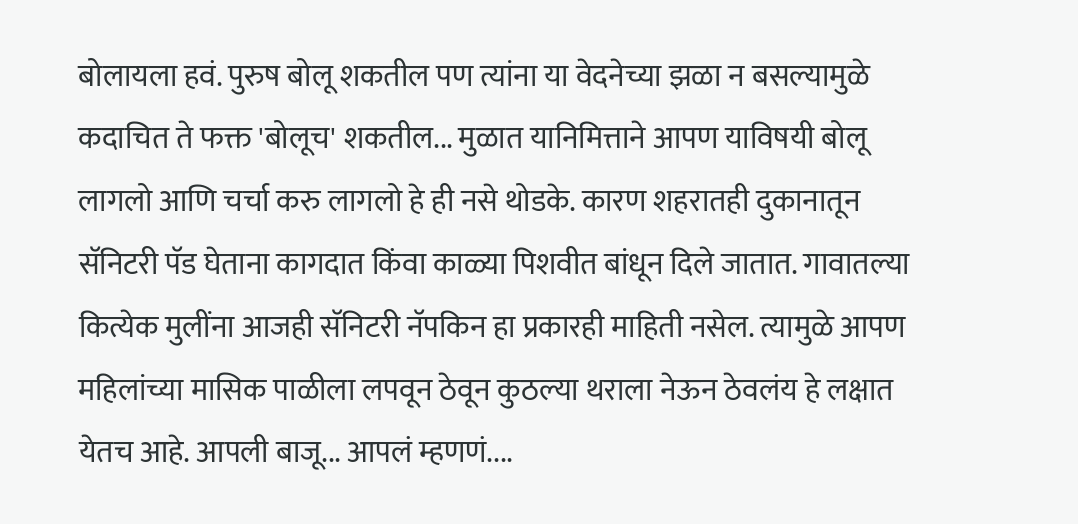बोलायला हवं. पुरुष बोलू शकतील पण त्यांना या वेदनेच्या झळा न बसल्यामुळे कदाचित ते फक्त 'बोलूच' शकतील... मुळात यानिमित्ताने आपण याविषयी बोलू लागलो आणि चर्चा करु लागलो हे ही नसे थोडके. कारण शहरातही दुकानातून सॅनिटरी पॅड घेताना कागदात किंवा काळ्या पिशवीत बांधून दिले जातात. गावातल्या कित्येक मुलींना आजही सॅनिटरी नॅपकिन हा प्रकारही माहिती नसेल. त्यामुळे आपण महिलांच्या मासिक पाळीला लपवून ठेवून कुठल्या थराला नेऊन ठेवलंय हे लक्षात येतच आहे. आपली बाजू... आपलं म्हणणं....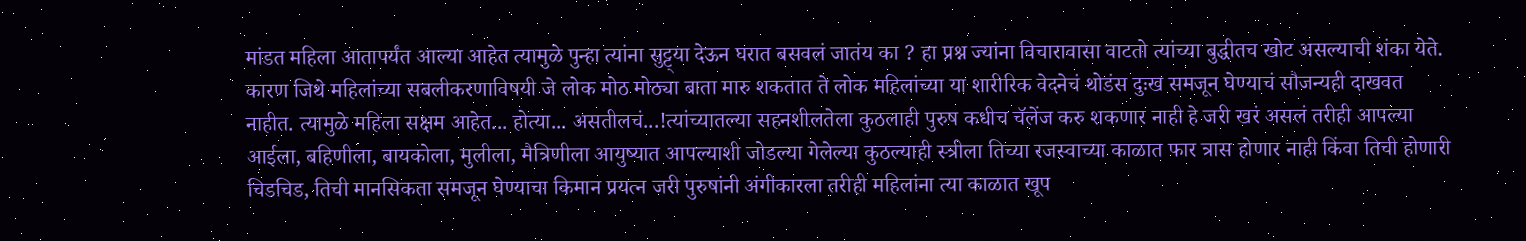मांडत महिला आतापर्यंत आल्या आहेत त्यामुळे पुन्हा त्यांना सुट्ट्या देऊन घरात बसवलं जातंय का ? हा प्रश्न ज्यांना विचारावासा वाटतो त्यांच्या बुद्धीतच खोट असल्याची शंका येते. कारण जिथे महिलांच्या सबलीकरणाविषयी जे लोक मोठ मोठ्या बाता मारु शकतात ते लोक महिलांच्या या शारीरिक वेदनेचं थोडंस दुःख समजून घेण्याचं सौजन्यही दाखवत नाहीत. त्यामुळे महिला सक्षम आहेत... होत्या... असतीलचं...!त्यांच्यातल्या सहनशीलतेला कुठलाही पुरुष कधीच चॅलेंज करु शकणार नाही हे जरी खरं असलं तरीही आपल्या आईला, बहिणीला, बायकोला, मुलीला, मैत्रिणीला आयुष्यात आपल्याशी जोडल्या गेलेल्या कुठल्याही स्त्रीला तिच्या रजस्वाच्या काळात फार त्रास होणार नाही किंवा तिची होणारी चिडचिड, तिची मानसिकता समजून घेण्याचा किमान प्रयत्न जरी पुरुषांनी अंगीकारला तरीही महिलांना त्या काळात खूप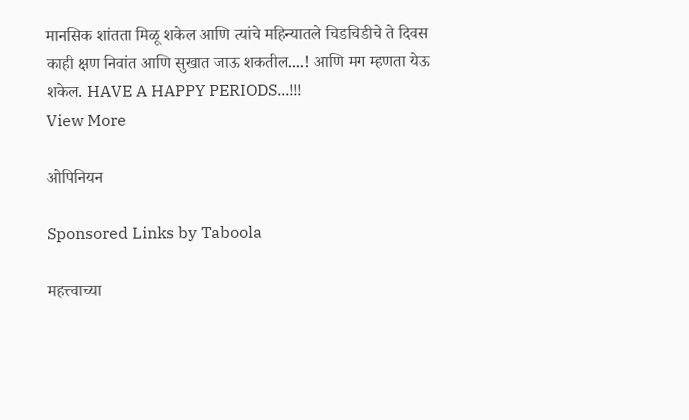मानसिक शांतता मिळू शकेल आणि त्यांचे महिन्यातले चिडचिडीचे ते दिवस काही क्षण निवांत आणि सुखात जाऊ शकतील....! आणि मग म्हणता येऊ शकेल. HAVE A HAPPY PERIODS...!!!
View More

ओपिनियन

Sponsored Links by Taboola

महत्त्वाच्या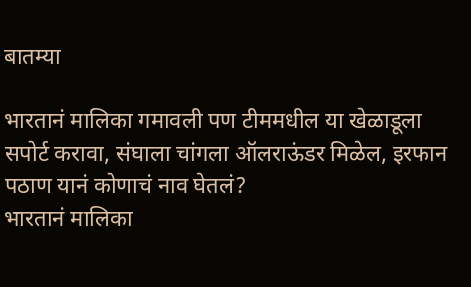बातम्या

भारतानं मालिका गमावली पण टीममधील या खेळाडूला सपोर्ट करावा, संघाला चांगला ऑलराऊंडर मिळेल, इरफान पठाण यानं कोणाचं नाव घेतलं?
भारतानं मालिका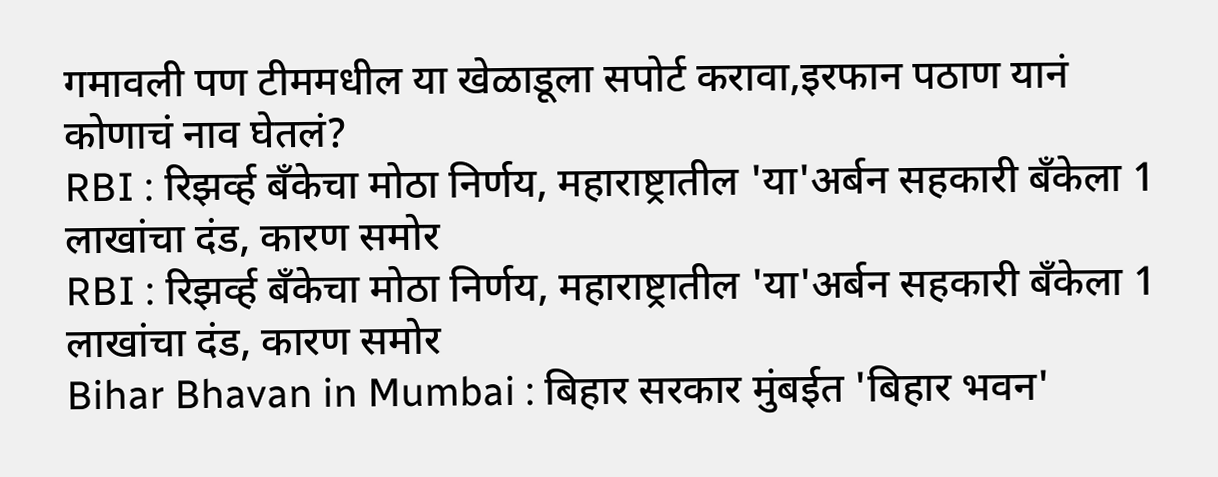गमावली पण टीममधील या खेळाडूला सपोर्ट करावा,इरफान पठाण यानं कोणाचं नाव घेतलं?
RBI : रिझर्व्ह बँकेचा मोठा निर्णय, महाराष्ट्रातील 'या'अर्बन सहकारी बँकेला 1 लाखांचा दंड, कारण समोर
RBI : रिझर्व्ह बँकेचा मोठा निर्णय, महाराष्ट्रातील 'या'अर्बन सहकारी बँकेला 1 लाखांचा दंड, कारण समोर
Bihar Bhavan in Mumbai : बिहार सरकार मुंबईत 'बिहार भवन'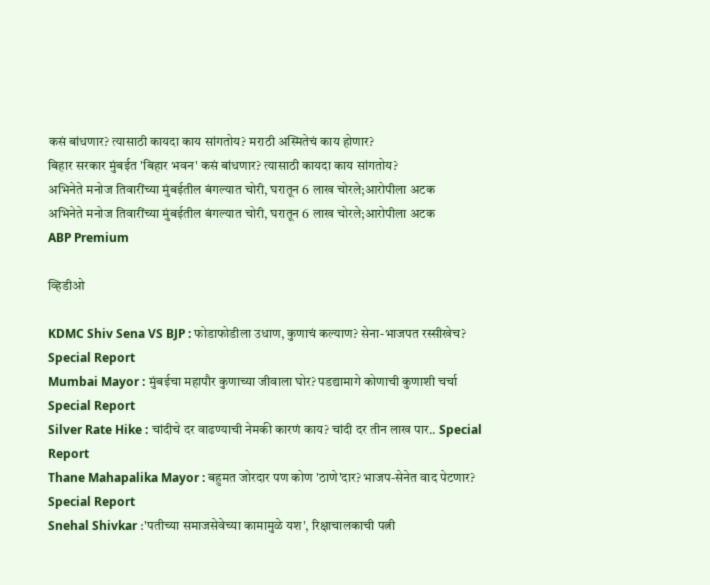कसं बांधणार? त्यासाठी कायदा काय सांगतोय? मराठी अस्मितेचं काय होणार?
बिहार सरकार मुंबईत 'बिहार भवन' कसं बांधणार? त्यासाठी कायदा काय सांगतोय?
अभिनेते मनोज तिवारींच्या मुंबईतील बंगल्यात चोरी, घरातून 6 लाख चोरले;आरोपीला अटक
अभिनेते मनोज तिवारींच्या मुंबईतील बंगल्यात चोरी, घरातून 6 लाख चोरले;आरोपीला अटक
ABP Premium

व्हिडीओ

KDMC Shiv Sena VS BJP : फोडाफोडीला उधाण, कुणाचं कल्याण? सेना-भाजपत रस्सीखेच? Special Report
Mumbai Mayor : मुंबईचा महापौर कुणाच्या जीवाला घोर? पडद्यामागे कोणाची कुणाशी चर्चा Special Report
Silver Rate Hike : चांदीचे दर वाढण्याची नेमकी कारणं काय? चांदी दर तीन लाख पार.. Special Report
Thane Mahapalika Mayor : बहुमत जोरदार पण कोण 'ठाणे'दार? भाजप-सेनेत वाद पेटणार? Special Report
Snehal Shivkar :'पतीच्या समाजसेवेच्या कामामुळे यश', रिक्षाचालकाची पत्नी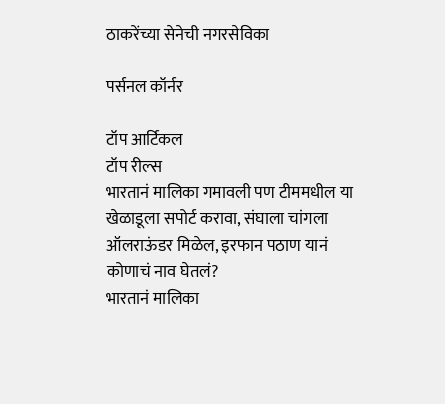ठाकरेंच्या सेनेची नगरसेविका

पर्सनल कॉर्नर

टॉप आर्टिकल
टॉप रील्स
भारतानं मालिका गमावली पण टीममधील या खेळाडूला सपोर्ट करावा, संघाला चांगला ऑलराऊंडर मिळेल, इरफान पठाण यानं कोणाचं नाव घेतलं?
भारतानं मालिका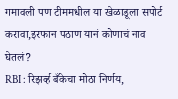गमावली पण टीममधील या खेळाडूला सपोर्ट करावा,इरफान पठाण यानं कोणाचं नाव घेतलं?
RBI : रिझर्व्ह बँकेचा मोठा निर्णय,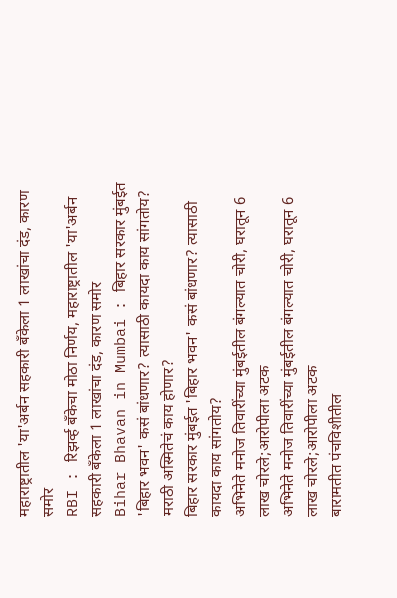महाराष्ट्रातील 'या'अर्बन सहकारी बँकेला 1 लाखांचा दंड, कारण समोर
RBI : रिझर्व्ह बँकेचा मोठा निर्णय, महाराष्ट्रातील 'या'अर्बन सहकारी बँकेला 1 लाखांचा दंड, कारण समोर
Bihar Bhavan in Mumbai : बिहार सरकार मुंबईत 'बिहार भवन' कसं बांधणार? त्यासाठी कायदा काय सांगतोय? मराठी अस्मितेचं काय होणार?
बिहार सरकार मुंबईत 'बिहार भवन' कसं बांधणार? त्यासाठी कायदा काय सांगतोय?
अभिनेते मनोज तिवारींच्या मुंबईतील बंगल्यात चोरी, घरातून 6 लाख चोरले;आरोपीला अटक
अभिनेते मनोज तिवारींच्या मुंबईतील बंगल्यात चोरी, घरातून 6 लाख चोरले;आरोपीला अटक
बारामतीत पंचविशीतील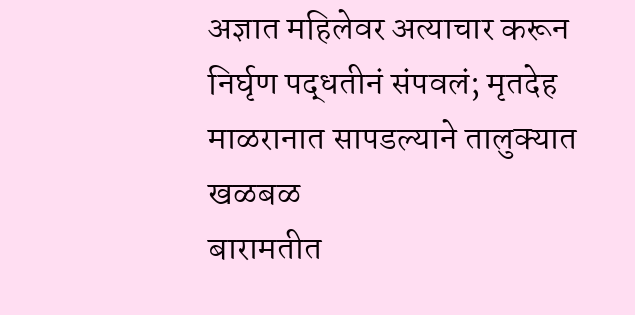अज्ञात महिलेवर अत्याचार करून निर्घृण पद्धतीनं संपवलं; मृतदेह माळरानात सापडल्याने तालुक्यात खळबळ
बारामतीत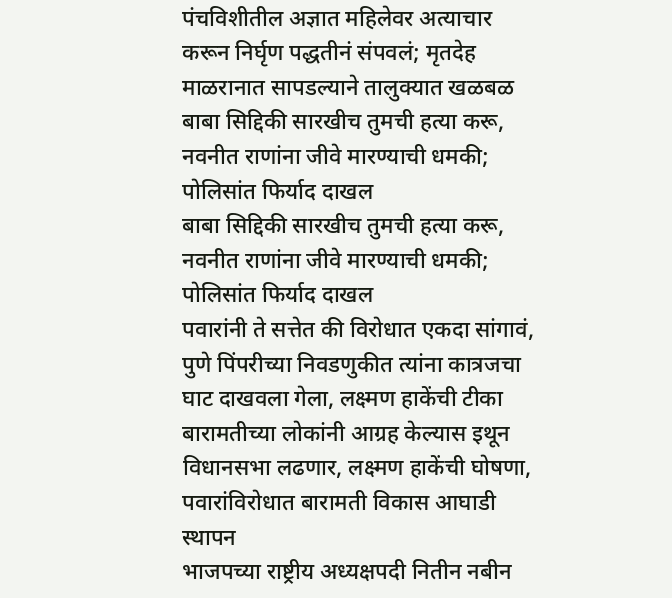पंचविशीतील अज्ञात महिलेवर अत्याचार करून निर्घृण पद्धतीनं संपवलं; मृतदेह माळरानात सापडल्याने तालुक्यात खळबळ
बाबा सिद्दिकी सारखीच तुमची हत्या करू, नवनीत राणांना जीवे मारण्याची धमकी; पोलिसांत फिर्याद दाखल
बाबा सिद्दिकी सारखीच तुमची हत्या करू, नवनीत राणांना जीवे मारण्याची धमकी; पोलिसांत फिर्याद दाखल
पवारांनी ते सत्तेत की विरोधात एकदा सांगावं, पुणे पिंपरीच्या निवडणुकीत त्यांना कात्रजचा घाट दाखवला गेला, लक्ष्मण हाकेंची टीका
बारामतीच्या लोकांनी आग्रह केल्यास इथून विधानसभा लढणार, लक्ष्मण हाकेंची घोषणा, पवारांविरोधात बारामती विकास आघाडी स्थापन
भाजपच्या राष्ट्रीय अध्यक्षपदी नितीन नबीन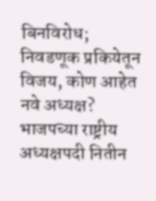बिनविरोध; निवडणूक प्रकियेतून विजय, कोण आहेत नवे अध्यक्ष?
भाजपच्या राष्ट्रीय अध्यक्षपदी नितीन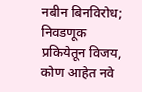नबीन बिनविरोध; निवडणूक प्रकियेतून विजय, कोण आहेत नवे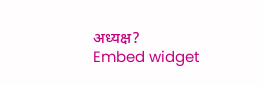अध्यक्ष?
Embed widget